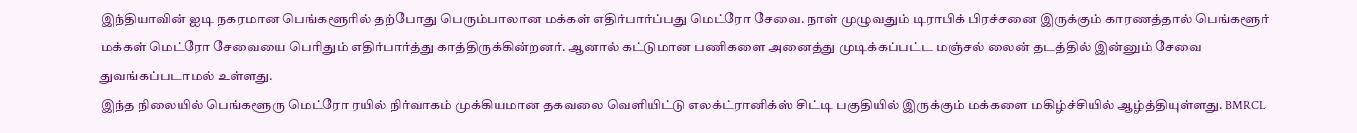இந்தியாவின் ஐடி நகரமான பெங்களூரில் தற்போது பெரும்பாலான மக்கள் எதிர்பார்ப்பது மெட்ரோ சேவை. நாள் முழுவதும் டிராபிக் பிரச்சனை இருக்கும் காரணத்தால் பெங்களூர் மக்கள் மெட்ரோ சேவையை பெரிதும் எதிர்பார்த்து காத்திருக்கின்றனர். ஆனால் கட்டுமான பணிகளை அனைத்து முடிக்கப்பட்ட மஞ்சல் லைன் தடத்தில் இன்னும் சேவை துவங்கப்படாமல் உள்ளது.
இந்த நிலையில் பெங்களூரு மெட்ரோ ரயில் நிர்வாகம் முக்கியமான தகவலை வெளியிட்டு எலக்ட்ரானிக்ஸ் சிட்டி பகுதியில் இருக்கும் மக்களை மகிழ்ச்சியில் ஆழ்த்தியுள்ளது. BMRCL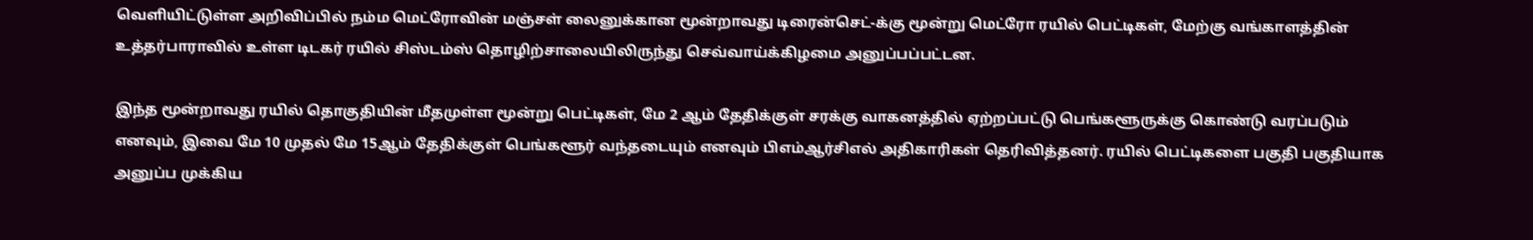வெளியிட்டுள்ள அறிவிப்பில் நம்ம மெட்ரோவின் மஞ்சள் லைனுக்கான மூன்றாவது டிரைன்செட்-க்கு மூன்று மெட்ரோ ரயில் பெட்டிகள், மேற்கு வங்காளத்தின் உத்தர்பாராவில் உள்ள டிடகர் ரயில் சிஸ்டம்ஸ் தொழிற்சாலையிலிருந்து செவ்வாய்க்கிழமை அனுப்பப்பட்டன.

இந்த மூன்றாவது ரயில் தொகுதியின் மீதமுள்ள மூன்று பெட்டிகள், மே 2 ஆம் தேதிக்குள் சரக்கு வாகனத்தில் ஏற்றப்பட்டு பெங்களூருக்கு கொண்டு வரப்படும் எனவும், இவை மே 10 முதல் மே 15ஆம் தேதிக்குள் பெங்களூர் வந்தடையும் எனவும் பிஎம்ஆர்சிஎல் அதிகாரிகள் தெரிவித்தனர். ரயில் பெட்டிகளை பகுதி பகுதியாக அனுப்ப முக்கிய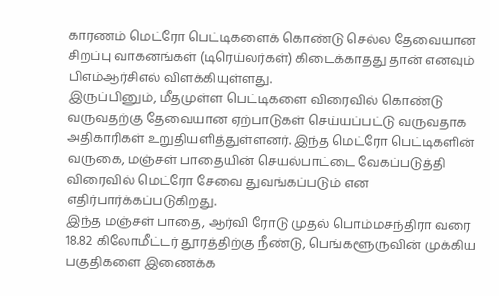காரணம் மெட்ரோ பெட்டிகளைக் கொண்டு செல்ல தேவையான சிறப்பு வாகனங்கள் (டிரெய்லர்கள்) கிடைக்காதது தான் எனவும் பிஎம்ஆர்சிஎல் விளக்கியுள்ளது.
இருப்பினும், மீதமுள்ள பெட்டிகளை விரைவில் கொண்டு வருவதற்கு தேவையான ஏற்பாடுகள் செய்யப்பட்டு வருவதாக அதிகாரிகள் உறுதியளித்துள்ளனர். இந்த மெட்ரோ பெட்டிகளின் வருகை, மஞ்சள் பாதையின் செயல்பாட்டை வேகப்படுத்தி விரைவில் மெட்ரோ சேவை துவங்கப்படும் என எதிர்பார்க்கப்படுகிறது.
இந்த மஞ்சள் பாதை, ஆர்வி ரோடு முதல் பொம்மசந்திரா வரை 18.82 கிலோமீட்டர் தூரத்திற்கு நீண்டு, பெங்களூருவின் முக்கிய பகுதிகளை இணைக்க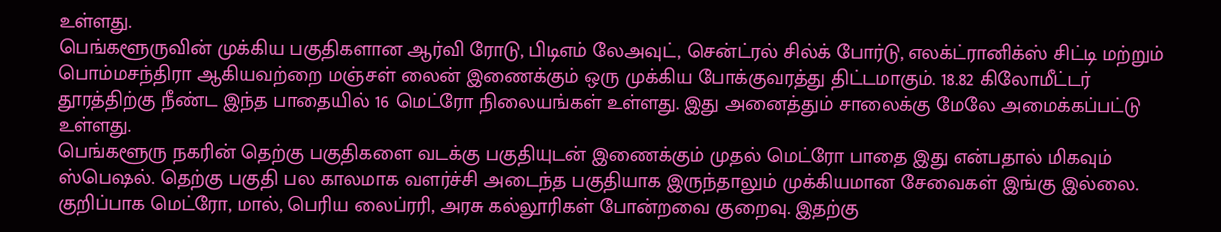உள்ளது.
பெங்களூருவின் முக்கிய பகுதிகளான ஆர்வி ரோடு, பிடிஎம் லேஅவுட், சென்ட்ரல் சில்க் போர்டு, எலக்ட்ரானிக்ஸ் சிட்டி மற்றும் பொம்மசந்திரா ஆகியவற்றை மஞ்சள் லைன் இணைக்கும் ஒரு முக்கிய போக்குவரத்து திட்டமாகும். 18.82 கிலோமீட்டர் தூரத்திற்கு நீண்ட இந்த பாதையில் 16 மெட்ரோ நிலையங்கள் உள்ளது. இது அனைத்தும் சாலைக்கு மேலே அமைக்கப்பட்டு உள்ளது.
பெங்களூரு நகரின் தெற்கு பகுதிகளை வடக்கு பகுதியுடன் இணைக்கும் முதல் மெட்ரோ பாதை இது என்பதால் மிகவும் ஸ்பெஷல். தெற்கு பகுதி பல காலமாக வளர்ச்சி அடைந்த பகுதியாக இருந்தாலும் முக்கியமான சேவைகள் இங்கு இல்லை. குறிப்பாக மெட்ரோ, மால், பெரிய லைப்ரரி, அரசு கல்லூரிகள் போன்றவை குறைவு. இதற்கு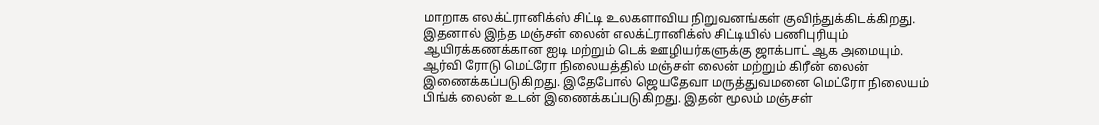மாறாக எலக்ட்ரானிக்ஸ் சிட்டி உலகளாவிய நிறுவனங்கள் குவிந்துக்கிடக்கிறது.
இதனால் இந்த மஞ்சள் லைன் எலக்ட்ரானிக்ஸ் சிட்டியில் பணிபுரியும் ஆயிரக்கணக்கான ஐடி மற்றும் டெக் ஊழியர்களுக்கு ஜாக்பாட் ஆக அமையும்.
ஆர்வி ரோடு மெட்ரோ நிலையத்தில் மஞ்சள் லைன் மற்றும் கிரீன் லைன் இணைக்கப்படுகிறது. இதேபோல் ஜெயதேவா மருத்துவமனை மெட்ரோ நிலையம் பிங்க் லைன் உடன் இணைக்கப்படுகிறது. இதன் மூலம் மஞ்சள்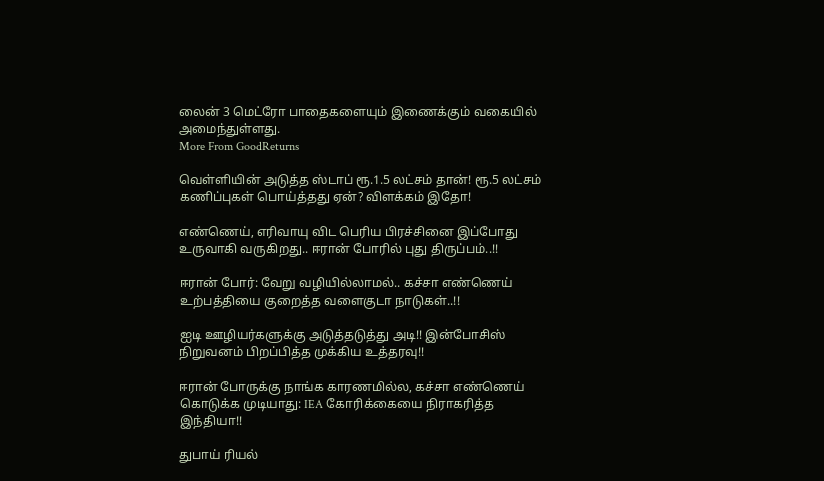லைன் 3 மெட்ரோ பாதைகளையும் இணைக்கும் வகையில் அமைந்துள்ளது.
More From GoodReturns

வெள்ளியின் அடுத்த ஸ்டாப் ரூ.1.5 லட்சம் தான்! ரூ.5 லட்சம் கணிப்புகள் பொய்த்தது ஏன்? விளக்கம் இதோ!

எண்ணெய், எரிவாயு விட பெரிய பிரச்சினை இப்போது உருவாகி வருகிறது.. ஈரான் போரில் புது திருப்பம்..!!

ஈரான் போர்: வேறு வழியில்லாமல்.. கச்சா எண்ணெய் உற்பத்தியை குறைத்த வளைகுடா நாடுகள்..!!

ஐடி ஊழியர்களுக்கு அடுத்தடுத்து அடி!! இன்போசிஸ் நிறுவனம் பிறப்பித்த முக்கிய உத்தரவு!!

ஈரான் போருக்கு நாங்க காரணமில்ல, கச்சா எண்ணெய் கொடுக்க முடியாது: IEA கோரிக்கையை நிராகரித்த இந்தியா!!

துபாய் ரியல்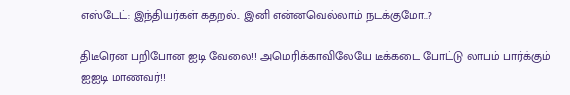எஸ்டேட்: இந்தியர்கள் கதறல்.. இனி என்னவெல்லாம் நடக்குமோ..?

திடீரென பறிபோன ஐடி வேலை!! அமெரிக்காவிலேயே டீக்கடை போட்டு லாபம் பார்க்கும் ஐஐடி மாணவர்!!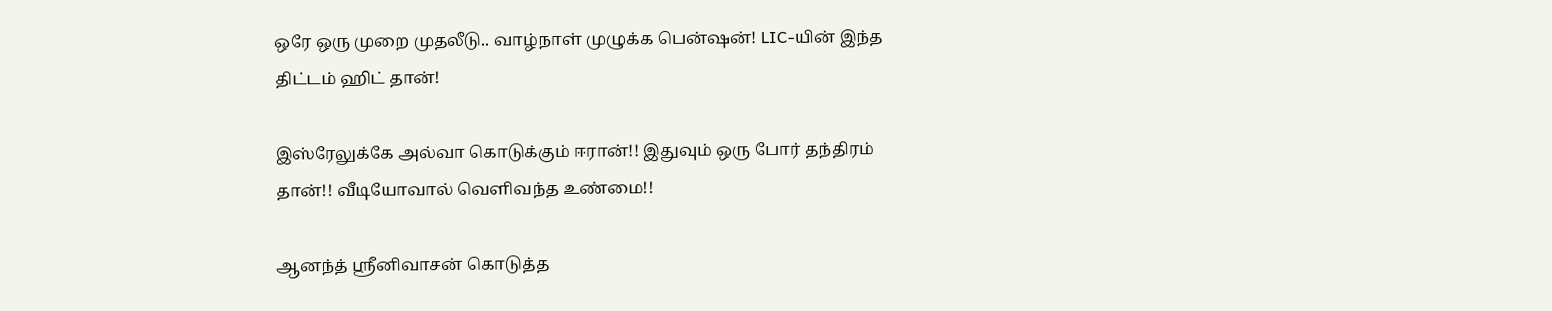ஒரே ஒரு முறை முதலீடு.. வாழ்நாள் முழுக்க பென்ஷன்! LIC-யின் இந்த திட்டம் ஹிட் தான்!

இஸ்ரேலுக்கே அல்வா கொடுக்கும் ஈரான்!! இதுவும் ஒரு போர் தந்திரம் தான்!! வீடியோவால் வெளிவந்த உண்மை!!

ஆனந்த் ஸ்ரீனிவாசன் கொடுத்த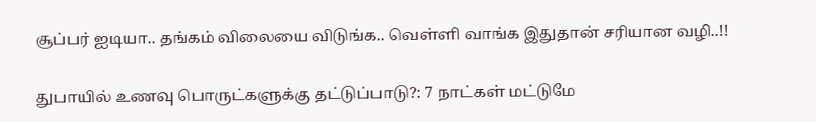சூப்பர் ஐடியா.. தங்கம் விலையை விடுங்க.. வெள்ளி வாங்க இதுதான் சரியான வழி..!!

துபாயில் உணவு பொருட்களுக்கு தட்டுப்பாடு?: 7 நாட்கள் மட்டுமே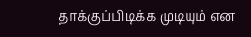தாக்குப்பிடிக்க முடியும் என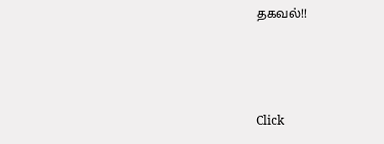தகவல்!!



Click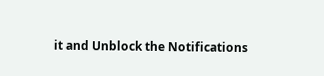it and Unblock the Notifications